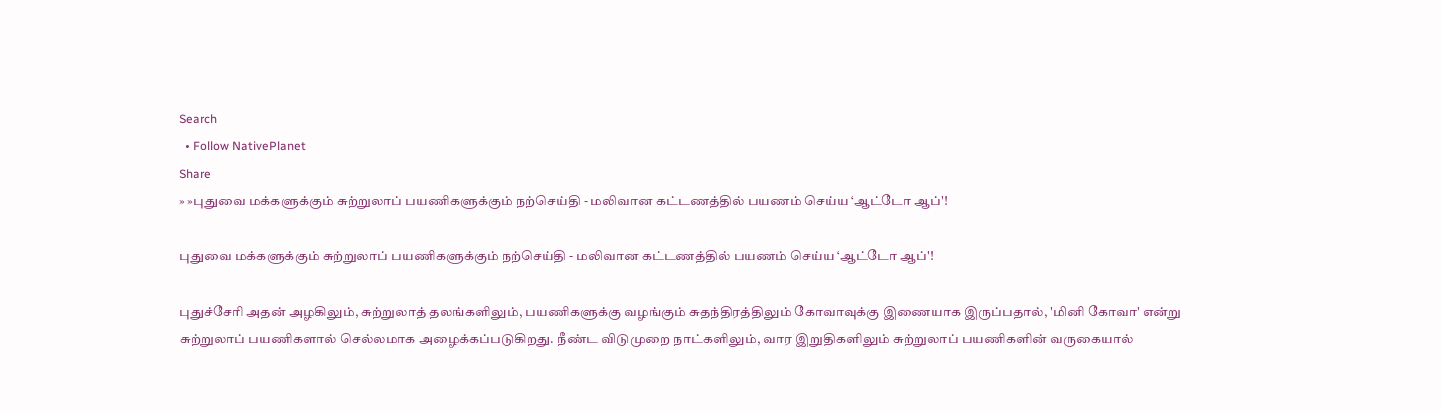Search
  • Follow NativePlanet
Share
» »புதுவை மக்களுக்கும் சுற்றுலாப் பயணிகளுக்கும் நற்செய்தி - மலிவான கட்டணத்தில் பயணம் செய்ய ‘ஆட்டோ ஆப்'!

புதுவை மக்களுக்கும் சுற்றுலாப் பயணிகளுக்கும் நற்செய்தி - மலிவான கட்டணத்தில் பயணம் செய்ய ‘ஆட்டோ ஆப்'!

புதுச்சேரி அதன் அழகிலும், சுற்றுலாத் தலங்களிலும், பயணிகளுக்கு வழங்கும் சுதந்திரத்திலும் கோவாவுக்கு இணையாக இருப்பதால், 'மினி கோவா' என்று சுற்றுலாப் பயணிகளால் செல்லமாக அழைக்கப்படுகிறது. நீண்ட விடுமுறை நாட்களிலும், வார இறுதிகளிலும் சுற்றுலாப் பயணிகளின் வருகையால்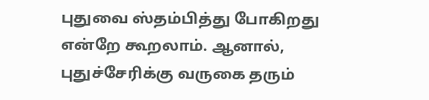புதுவை ஸ்தம்பித்து போகிறது என்றே கூறலாம். ஆனால், புதுச்சேரிக்கு வருகை தரும்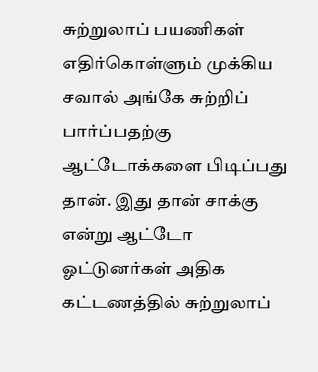சுற்றுலாப் பயணிகள் எதிர்கொள்ளும் முக்கிய சவால் அங்கே சுற்றிப் பார்ப்பதற்கு ஆட்டோக்களை பிடிப்பது தான். இது தான் சாக்கு என்று ஆட்டோ ஓட்டுனர்கள் அதிக கட்டணத்தில் சுற்றுலாப்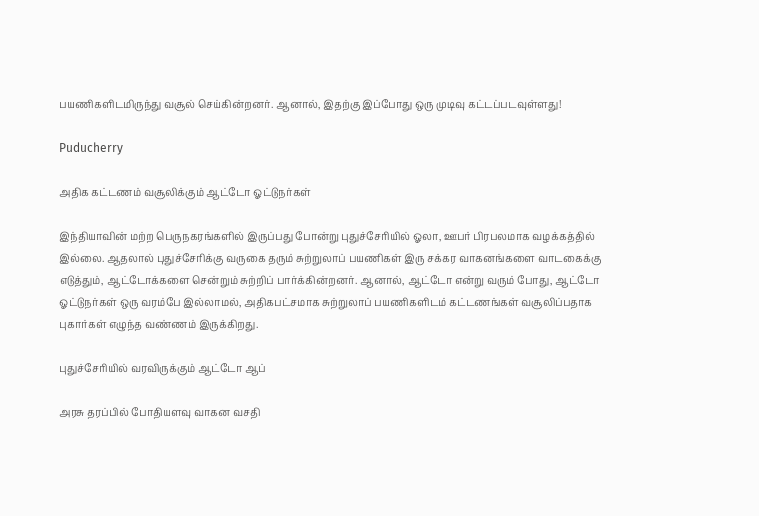பயணிகளிடமிருந்து வசூல் செய்கின்றனர். ஆனால், இதற்கு இப்போது ஒரு முடிவு கட்டப்படவுள்ளது!

Puducherry

அதிக கட்டணம் வசூலிக்கும் ஆட்டோ ஓட்டுநர்கள்

இந்தியாவின் மற்ற பெருநகரங்களில் இருப்பது போன்று புதுச்சேரியில் ஓலா, ஊபர் பிரபலமாக வழக்கத்தில் இல்லை. ஆதலால் புதுச்சேரிக்கு வருகை தரும் சுற்றுலாப் பயணிகள் இரு சக்கர வாகனங்களை வாடகைக்கு எடுத்தும், ஆட்டோக்களை சென்றும் சுற்றிப் பார்க்கின்றனர். ஆனால், ஆட்டோ என்று வரும் போது, ஆட்டோ ஓட்டுநர்கள் ஒரு வரம்பே இல்லாமல், அதிகபட்சமாக சுற்றுலாப் பயணிகளிடம் கட்டணங்கள் வசூலிப்பதாக புகார்கள் எழுந்த வண்ணம் இருக்கிறது.

புதுச்சேரியில் வரவிருக்கும் ஆட்டோ ஆப்

அரசு தரப்பில் போதியளவு வாகன வசதி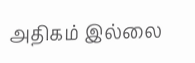அதிகம் இல்லை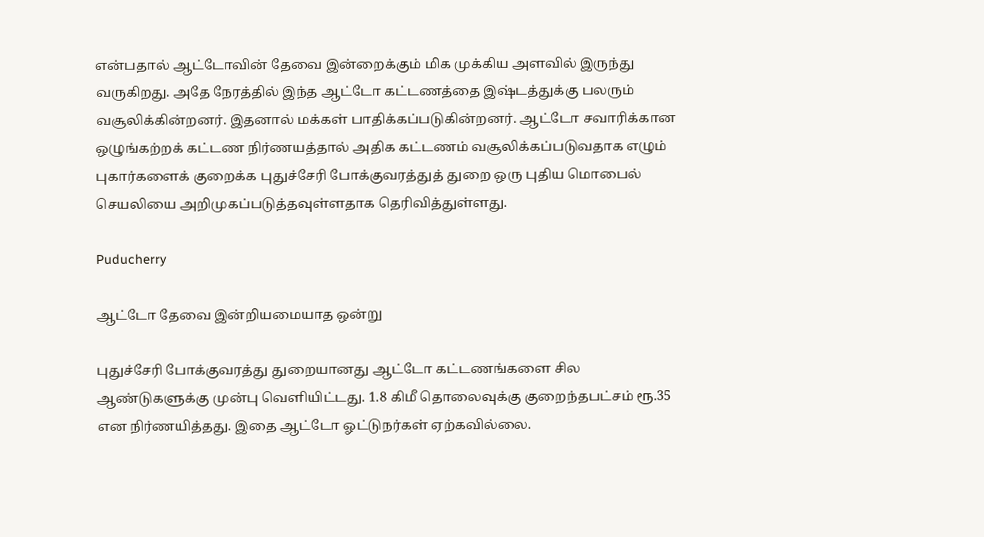என்பதால் ஆட்டோவின் தேவை இன்றைக்கும் மிக முக்கிய அளவில் இருந்து வருகிறது. அதே நேரத்தில் இந்த ஆட்டோ கட்டணத்தை இஷ்டத்துக்கு பலரும் வசூலிக்கின்றனர். இதனால் மக்கள் பாதிக்கப்படுகின்றனர். ஆட்டோ சவாரிக்கான ஒழுங்கற்றக் கட்டண நிர்ணயத்தால் அதிக கட்டணம் வசூலிக்கப்படுவதாக எழும் புகார்களைக் குறைக்க புதுச்சேரி போக்குவரத்துத் துறை ஒரு புதிய மொபைல் செயலியை அறிமுகப்படுத்தவுள்ளதாக தெரிவித்துள்ளது.

Puducherry

ஆட்டோ தேவை இன்றியமையாத ஒன்று

புதுச்சேரி போக்குவரத்து துறையானது ஆட்டோ கட்டணங்களை சில ஆண்டுகளுக்கு முன்பு வெளியிட்டது. 1.8 கிமீ தொலைவுக்கு குறைந்தபட்சம் ரூ.35 என நிர்ணயித்தது. இதை ஆட்டோ ஓட்டுநர்கள் ஏற்கவில்லை.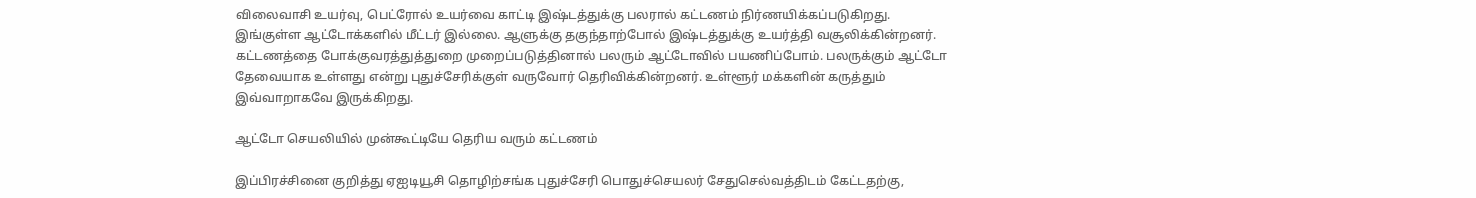விலைவாசி உயர்வு, பெட்ரோல் உயர்வை காட்டி இஷ்டத்துக்கு பலரால் கட்டணம் நிர்ணயிக்கப்படுகிறது. இங்குள்ள ஆட்டோக்களில் மீட்டர் இல்லை. ஆளுக்கு தகுந்தாற்போல் இஷ்டத்துக்கு உயர்த்தி வசூலிக்கின்றனர். கட்டணத்தை போக்குவரத்துத்துறை முறைப்படுத்தினால் பலரும் ஆட்டோவில் பயணிப்போம். பலருக்கும் ஆட்டோ தேவையாக உள்ளது என்று புதுச்சேரிக்குள் வருவோர் தெரிவிக்கின்றனர். உள்ளூர் மக்களின் கருத்தும் இவ்வாறாகவே இருக்கிறது.

ஆட்டோ செயலியில் முன்கூட்டியே தெரிய வரும் கட்டணம்

இப்பிரச்சினை குறித்து ஏஐடியூசி தொழிற்சங்க புதுச்சேரி பொதுச்செயலர் சேதுசெல்வத்திடம் கேட்டதற்கு,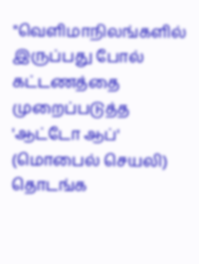"வெளிமாநிலங்களில் இருப்பது போல் கட்டணத்தை முறைப்படுத்த 'ஆட்டோ ஆப்' (மொபைல் செயலி) தொடங்க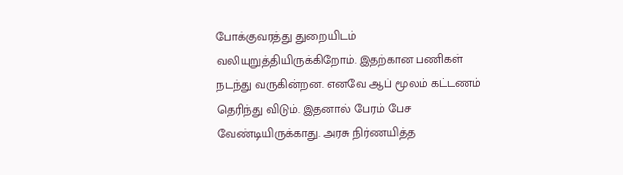போக்குவரத்து துறையிடம் வலியுறுத்தியிருக்கிறோம். இதற்கான பணிகள் நடந்து வருகின்றன. எனவே ஆப் மூலம் கட்டணம் தெரிந்து விடும். இதனால் பேரம் பேச வேண்டியிருக்காது. அரசு நிர்ணயித்த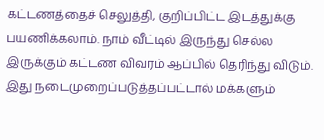கட்டணத்தைச் செலுத்தி, குறிப்பிட்ட இடத்துக்கு பயணிக்கலாம். நாம் வீட்டில் இருந்து செல்ல இருக்கும் கட்டண விவரம் ஆப்பில் தெரிந்து விடும். இது நடைமுறைப்படுத்தப்பட்டால் மக்களும்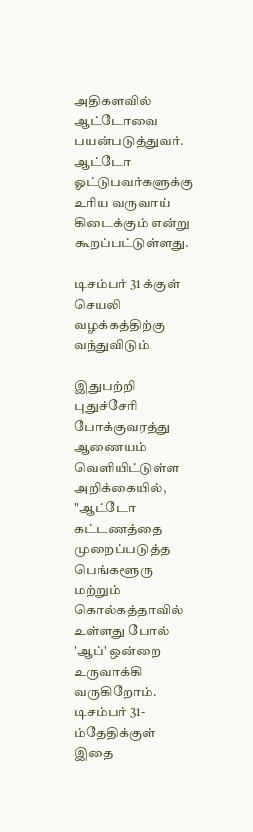அதிகளவில் ஆட்டோவை பயன்படுத்துவர். ஆட்டோ ஓட்டுபவர்களுக்கு உரிய வருவாய் கிடைக்கும் என்று கூறப்பட்டுள்ளது.

டிசம்பர் 31 க்குள் செயலி வழக்கத்திற்கு வந்துவிடும்

இதுபற்றி புதுச்சேரி போக்குவரத்து ஆணையம் வெளியிட்டுள்ள அறிக்கையில், "ஆட்டோ கட்டணத்தை முறைப்படுத்த பெங்களூரு மற்றும் கொல்கத்தாவில் உள்ளது போல் 'ஆப்' ஒன்றை உருவாக்கி வருகிறோம். டிசம்பர் 31-ம்தேதிக்குள் இதை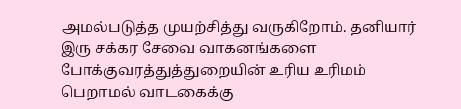அமல்படுத்த முயற்சித்து வருகிறோம். தனியார் இரு சக்கர சேவை வாகனங்களை போக்குவரத்துத்துறையின் உரிய உரிமம் பெறாமல் வாடகைக்கு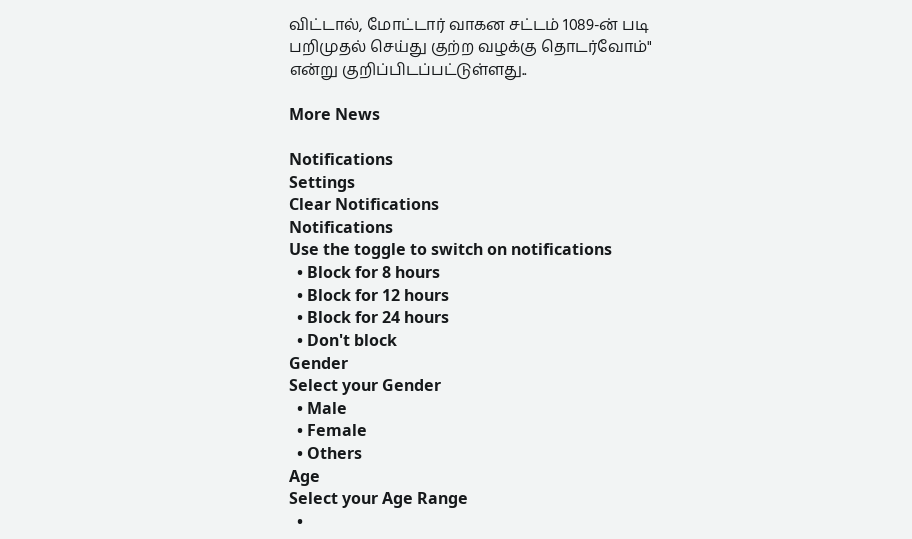விட்டால், மோட்டார் வாகன சட்டம் 1089-ன் படி பறிமுதல் செய்து குற்ற வழக்கு தொடர்வோம்" என்று குறிப்பிடப்பட்டுள்ளது..

More News

Notifications
Settings
Clear Notifications
Notifications
Use the toggle to switch on notifications
  • Block for 8 hours
  • Block for 12 hours
  • Block for 24 hours
  • Don't block
Gender
Select your Gender
  • Male
  • Female
  • Others
Age
Select your Age Range
  •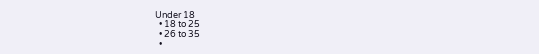Under 18
  • 18 to 25
  • 26 to 35
  •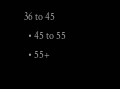36 to 45
  • 45 to 55
  • 55+